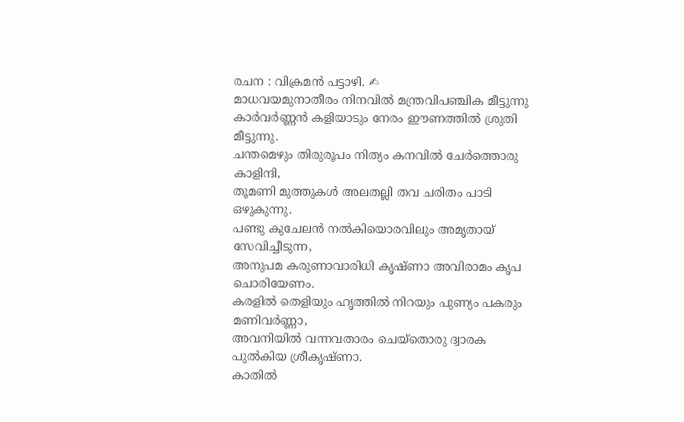രചന : വിക്രമൻ പട്ടാഴി. ✍
മാധവയമുനാതീരം നിനവിൽ മന്ത്രവിപഞ്ചിക മീട്ടുന്നു
കാർവർണ്ണൻ കളിയാടും നേരം ഈണത്തിൽ ശ്രുതി മീട്ടുന്നു.
ചന്തമെഴും തിരുരൂപം നിത്യം കനവിൽ ചേർത്തൊരു കാളിന്ദി,
തൂമണി മുത്തുകൾ അലതല്ലി തവ ചരിതം പാടി ഒഴുകുന്നു.
പണ്ടു കുചേലൻ നൽകിയൊരവിലും അമൃതായ് സേവിച്ചീടുന്ന,
അനുപമ കരുണാവാരിധി കൃഷ്ണാ അവിരാമം കൃപ ചൊരിയേണം.
കരളിൽ തെളിയും ഹൃത്തിൽ നിറയും പുണ്യം പകരും മണിവർണ്ണാ,
അവനിയിൽ വന്നവതാരം ചെയ്തൊരു ദ്വാരക പുൽകിയ ശ്രീകൃഷ്ണാ.
കാതിൽ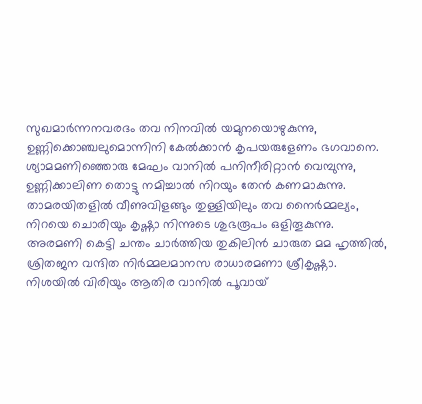സുഖമാർന്നനവരദം തവ നിനവിൽ യമുനയൊഴുകുന്നു,
ഉണ്ണിക്കൊഞ്ചലുമൊന്നിനി കേൽക്കാൻ കൃപയരുളേണം ഭഗവാനെ.
ശ്യാമമണിഞ്ഞൊരു മേഘം വാനിൽ പനിനീരിറ്റാൻ വെമ്പുന്നു,
ഉണ്ണിക്കാലിണ തൊട്ടു നമിച്ചാൽ നിറയും തേൻ കണമാകുന്നു.
താമരയിതളിൽ വീണുവിളങ്ങും തുള്ളിയിലും തവ നൈർമ്മല്യം,
നിറയെ ചൊരിയും കൃഷ്ണാ നിന്നുടെ ശുഭരൂപം ഒളിതൂകുന്നു.
അരമണി കെട്ടി ചന്തം ചാർത്തിയ തുകിലിൻ ചാരുത മമ ഹൃത്തിൽ,
ശ്രിതജന വന്ദിത നിർമ്മലമാനസ രാധാരമണാ ശ്രീകൃഷ്ണാ.
നിശയിൽ വിരിയും ആതിര വാനിൽ പൂവായ്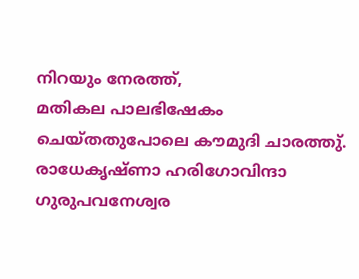നിറയും നേരത്ത്,
മതികല പാലഭിഷേകം ചെയ്തതുപോലെ കൗമുദി ചാരത്തു്.
രാധേകൃഷ്ണാ ഹരിഗോവിന്ദാ ഗുരുപവനേശ്വര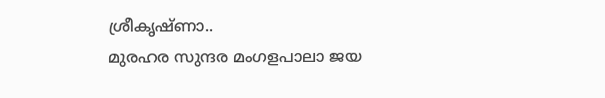ശ്രീകൃഷ്ണാ..
മുരഹര സുന്ദര മംഗളപാലാ ജയ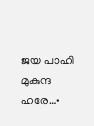ജയ പാഹി മുകുന്ദ ഹരേ…•